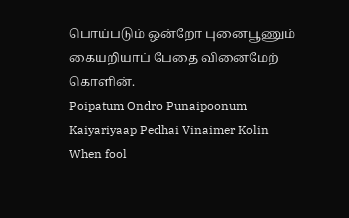பொய்படும் ஒன்றோ புனைபூணும் கையறியாப் பேதை வினைமேற் கொளின்.
Poipatum Ondro Punaipoonum Kaiyariyaap Pedhai Vinaimer Kolin
When fool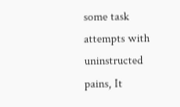some task attempts with uninstructed pains, It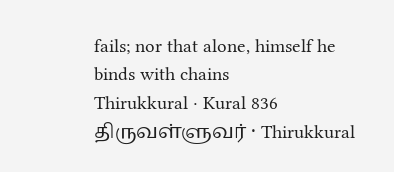fails; nor that alone, himself he binds with chains
Thirukkural · Kural 836
திருவள்ளுவர் · Thirukkural